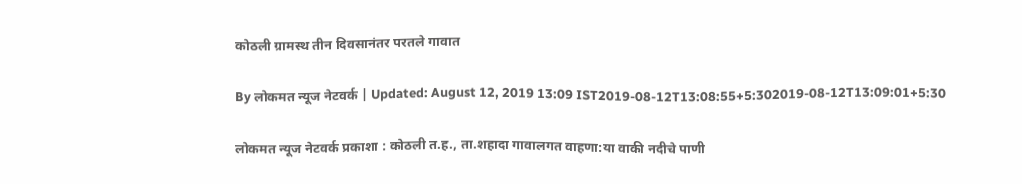कोठली ग्रामस्थ तीन दिवसानंतर परतले गावात

By लोकमत न्यूज नेटवर्क | Updated: August 12, 2019 13:09 IST2019-08-12T13:08:55+5:302019-08-12T13:09:01+5:30

लोकमत न्यूज नेटवर्क प्रकाशा : कोठली त.ह., ता.शहादा गावालगत वाहणा:या वाकी नदीचे पाणी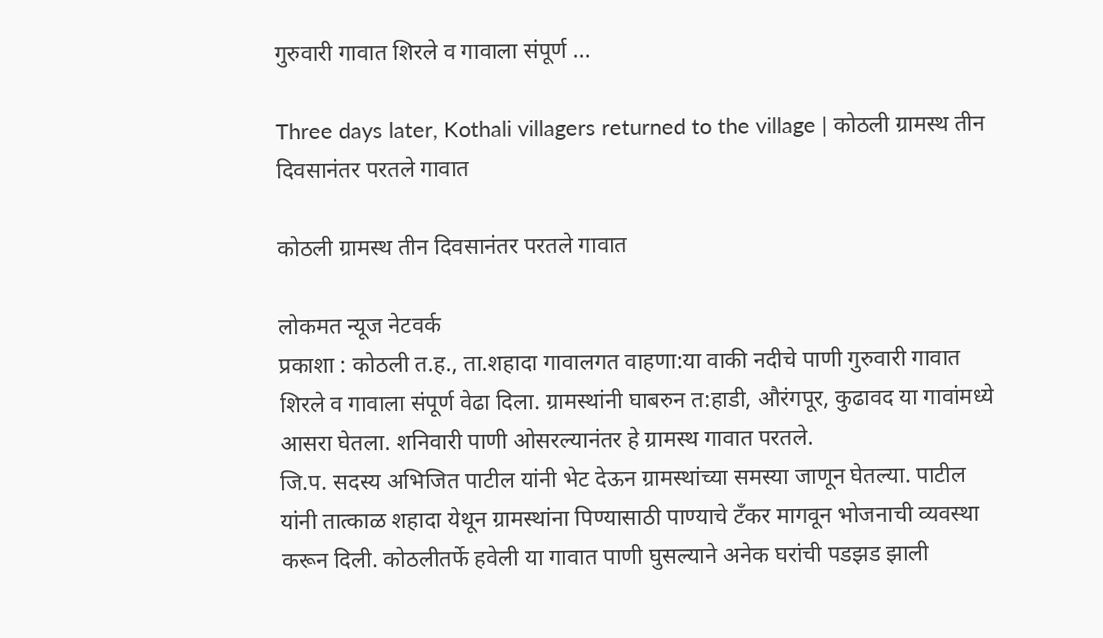गुरुवारी गावात शिरले व गावाला संपूर्ण ...

Three days later, Kothali villagers returned to the village | कोठली ग्रामस्थ तीन दिवसानंतर परतले गावात

कोठली ग्रामस्थ तीन दिवसानंतर परतले गावात

लोकमत न्यूज नेटवर्क
प्रकाशा : कोठली त.ह., ता.शहादा गावालगत वाहणा:या वाकी नदीचे पाणी गुरुवारी गावात शिरले व गावाला संपूर्ण वेढा दिला. ग्रामस्थांनी घाबरुन त:हाडी, औरंगपूर, कुढावद या गावांमध्ये आसरा घेतला. शनिवारी पाणी ओसरल्यानंतर हे ग्रामस्थ गावात परतले.
जि.प. सदस्य अभिजित पाटील यांनी भेट देऊन ग्रामस्थांच्या समस्या जाणून घेतल्या. पाटील यांनी तात्काळ शहादा येथून ग्रामस्थांना पिण्यासाठी पाण्याचे टँकर मागवून भोजनाची व्यवस्था करून दिली. कोठलीतर्फे हवेली या गावात पाणी घुसल्याने अनेक घरांची पडझड झाली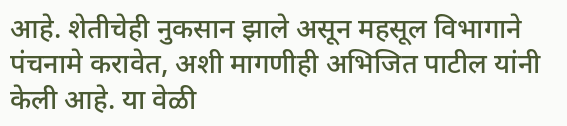आहे. शेतीचेही नुकसान झाले असून महसूल विभागाने पंचनामे करावेत, अशी मागणीही अभिजित पाटील यांनी केली आहे. या वेळी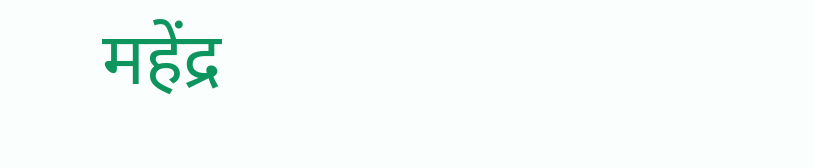महेंद्र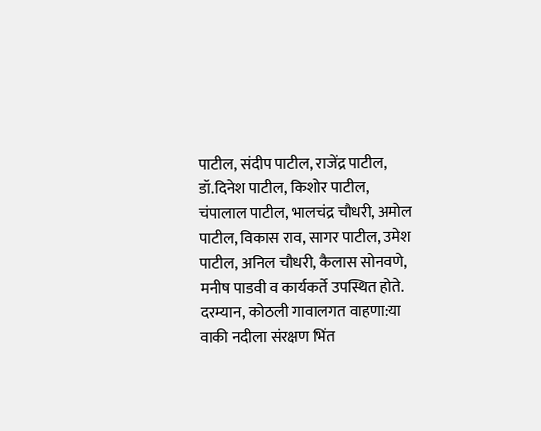पाटील, संदीप पाटील, राजेंद्र पाटील, डॉ.दिनेश पाटील, किशोर पाटील, चंपालाल पाटील, भालचंद्र चौधरी, अमोल पाटील, विकास राव, सागर पाटील, उमेश पाटील, अनिल चौधरी, कैलास सोनवणे, मनीष पाडवी व कार्यकर्ते उपस्थित होते. दरम्यान, कोठली गावालगत वाहणा:या वाकी नदीला संरक्षण भिंत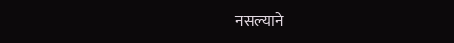नसल्याने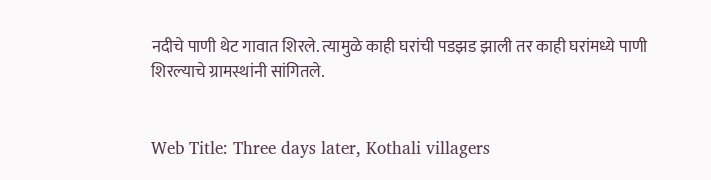नदीचे पाणी थेट गावात शिरले. त्यामुळे काही घरांची पडझड झाली तर काही घरांमध्ये पाणी शिरल्याचे ग्रामस्थांनी सांगितले.


Web Title: Three days later, Kothali villagers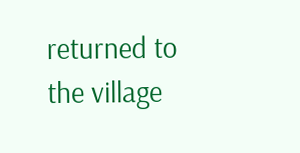returned to the village